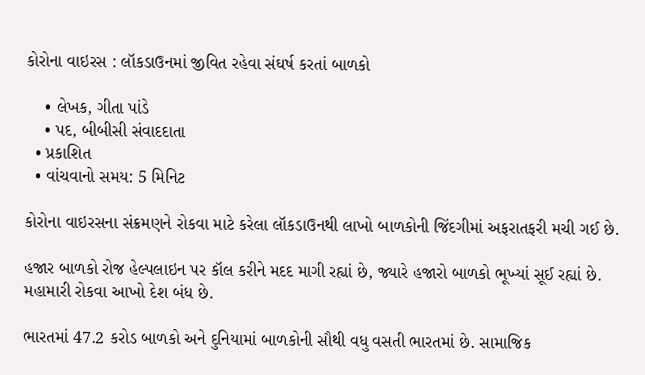કોરોના વાઇરસ : લૉકડાઉનમાં જીવિત રહેવા સંઘર્ષ કરતાં બાળકો

    • લેખક, ગીતા પાંડે
    • પદ, બીબીસી સંવાદદાતા
  • પ્રકાશિત
  • વાંચવાનો સમય: 5 મિનિટ

કોરોના વાઇરસના સંક્રમણને રોકવા માટે કરેલા લૉકડાઉનથી લાખો બાળકોની જિંદગીમાં અફરાતફરી મચી ગઈ છે.

હજાર બાળકો રોજ હેલ્પલાઇન પર કૉલ કરીને મદદ માગી રહ્યાં છે, જ્યારે હજારો બાળકો ભૂખ્યાં સૂઈ રહ્યાં છે. મહામારી રોકવા આખો દેશ બંધ છે.

ભારતમાં 47.2 કરોડ બાળકો અને દુનિયામાં બાળકોની સૌથી વધુ વસતી ભારતમાં છે. સામાજિક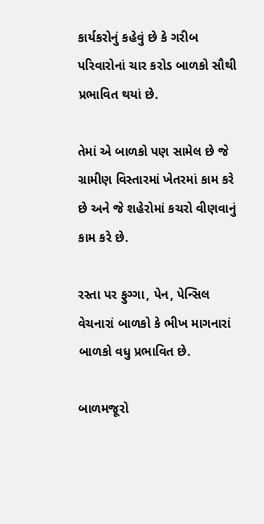કાર્યકરોનું કહેવું છે કે ગરીબ પરિવારોનાં ચાર કરોડ બાળકો સૌથી પ્રભાવિત થયાં છે.

તેમાં એ બાળકો પણ સામેલ છે જે ગ્રામીણ વિસ્તારમાં ખેતરમાં કામ કરે છે અને જે શહેરોમાં કચરો વીણવાનું કામ કરે છે.

રસ્તા પર ફુગ્ગા, પેન, પેન્સિલ વેચનારાં બાળકો કે ભીખ માગનારાં બાળકો વધુ પ્રભાવિત છે.

બાળમજૂરો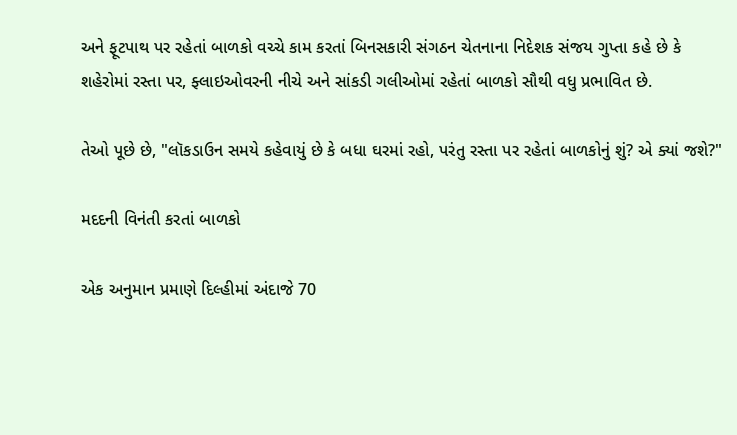અને ફૂટપાથ પર રહેતાં બાળકો વચ્ચે કામ કરતાં બિનસકારી સંગઠન ચેતનાના નિદેશક સંજય ગુપ્તા કહે છે કે શહેરોમાં રસ્તા પર, ફ્લાઇઓવરની નીચે અને સાંકડી ગલીઓમાં રહેતાં બાળકો સૌથી વધુ પ્રભાવિત છે.

તેઓ પૂછે છે, "લૉકડાઉન સમયે કહેવાયું છે કે બધા ઘરમાં રહો, પરંતુ રસ્તા પર રહેતાં બાળકોનું શું? એ ક્યાં જશે?"

મદદની વિનંતી કરતાં બાળકો

એક અનુમાન પ્રમાણે દિલ્હીમાં અંદાજે 70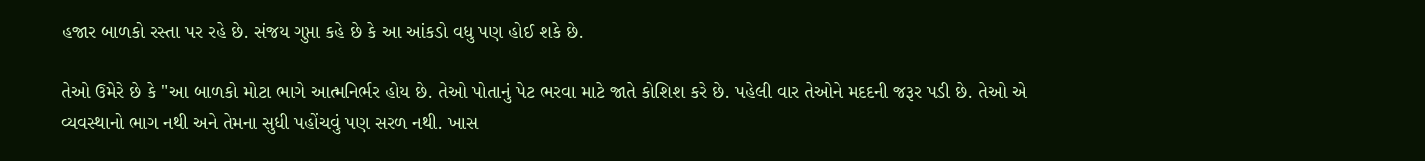હજાર બાળકો રસ્તા પર રહે છે. સંજય ગુપ્તા કહે છે કે આ આંકડો વધુ પણ હોઈ શકે છે.

તેઓ ઉમેરે છે કે "આ બાળકો મોટા ભાગે આત્મનિર્ભર હોય છે. તેઓ પોતાનું પેટ ભરવા માટે જાતે કોશિશ કરે છે. પહેલી વાર તેઓને મદદની જરૂર પડી છે. તેઓ એ વ્યવસ્થાનો ભાગ નથી અને તેમના સુધી પહોંચવું પણ સરળ નથી. ખાસ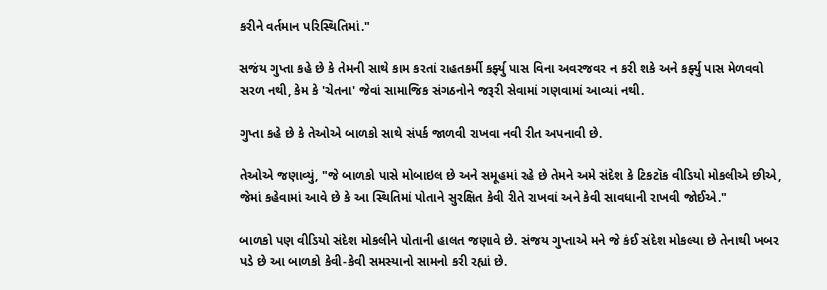કરીને વર્તમાન પરિસ્થિતિમાં."

સજંય ગુપ્તા કહે છે કે તેમની સાથે કામ કરતાં રાહતકર્મી કર્ફ્યુ પાસ વિના અવરજવર ન કરી શકે અને કર્ફ્યુ પાસ મેળવવો સરળ નથી, કેમ કે 'ચેતના' જેવાં સામાજિક સંગઠનોને જરૂરી સેવામાં ગણવામાં આવ્યાં નથી.

ગુપ્તા કહે છે કે તેઓએ બાળકો સાથે સંપર્ક જાળવી રાખવા નવી રીત અપનાવી છે.

તેઓએ જણાવ્યું, "જે બાળકો પાસે મોબાઇલ છે અને સમૂહમાં રહે છે તેમને અમે સંદેશ કે ટિકટૉક વીડિયો મોકલીએ છીએ, જેમાં કહેવામાં આવે છે કે આ સ્થિતિમાં પોતાને સુરક્ષિત કેવી રીતે રાખવાં અને કેવી સાવધાની રાખવી જોઈએ."

બાળકો પણ વીડિયો સંદેશ મોકલીને પોતાની હાલત જણાવે છે. સંજય ગુપ્તાએ મને જે કંઈ સંદેશ મોકલ્યા છે તેનાથી ખબર પડે છે આ બાળકો કેવી-કેવી સમસ્યાનો સામનો કરી રહ્યાં છે.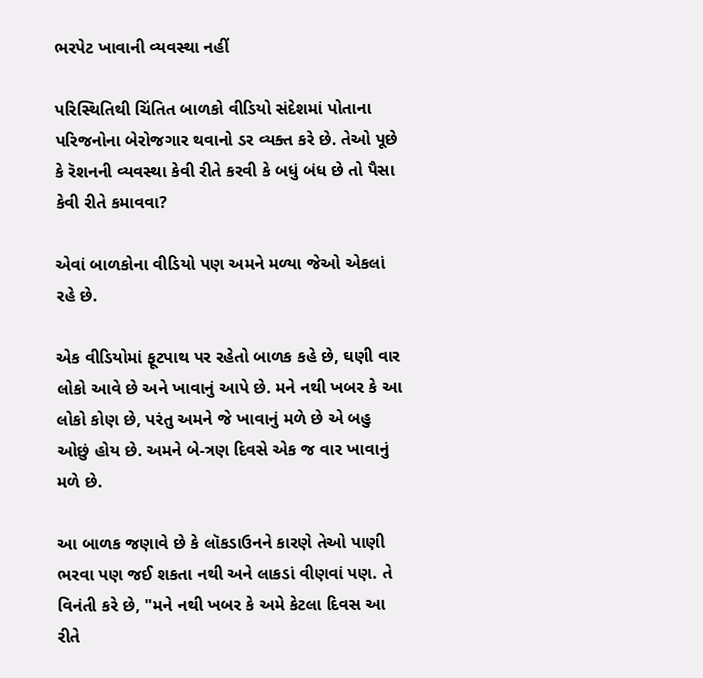ભરપેટ ખાવાની વ્યવસ્થા નહીં

પરિસ્થિતિથી ચિંતિત બાળકો વીડિયો સંદેશમાં પોતાના પરિજનોના બેરોજગાર થવાનો ડર વ્યક્ત કરે છે. તેઓ પૂછે કે રૅશનની વ્યવસ્થા કેવી રીતે કરવી કે બધું બંધ છે તો પૈસા કેવી રીતે કમાવવા?

એવાં બાળકોના વીડિયો પણ અમને મળ્યા જેઓ એકલાં રહે છે.

એક વીડિયોમાં ફૂટપાથ પર રહેતો બાળક કહે છે, ઘણી વાર લોકો આવે છે અને ખાવાનું આપે છે. મને નથી ખબર કે આ લોકો કોણ છે, પરંતુ અમને જે ખાવાનું મળે છે એ બહુ ઓછું હોય છે. અમને બે-ત્રણ દિવસે એક જ વાર ખાવાનું મળે છે.

આ બાળક જણાવે છે કે લૉકડાઉનને કારણે તેઓ પાણી ભરવા પણ જઈ શકતા નથી અને લાકડાં વીણવાં પણ. તે વિનંતી કરે છે, "મને નથી ખબર કે અમે કેટલા દિવસ આ રીતે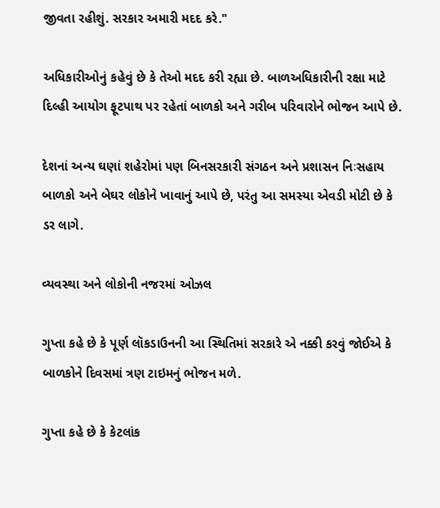જીવતા રહીશું. સરકાર અમારી મદદ કરે."

અધિકારીઓનું કહેવું છે કે તેઓ મદદ કરી રહ્યા છે. બાળઅધિકારીની રક્ષા માટે દિલ્હી આયોગ ફૂટપાથ પર રહેતાં બાળકો અને ગરીબ પરિવારોને ભોજન આપે છે.

દેશનાં અન્ય ઘણાં શહેરોમાં પણ બિનસરકારી સંગઠન અને પ્રશાસન નિઃસહાય બાળકો અને બેઘર લોકોને ખાવાનું આપે છે, પરંતુ આ સમસ્યા એવડી મોટી છે કે ડર લાગે.

વ્યવસ્થા અને લોકોની નજરમાં ઓઝલ

ગુપ્તા કહે છે કે પૂર્ણ લૉકડાઉનની આ સ્થિતિમાં સરકારે એ નક્કી કરવું જોઈએ કે બાળકોને દિવસમાં ત્રણ ટાઇમનું ભોજન મળે.

ગુપ્તા કહે છે કે કેટલાંક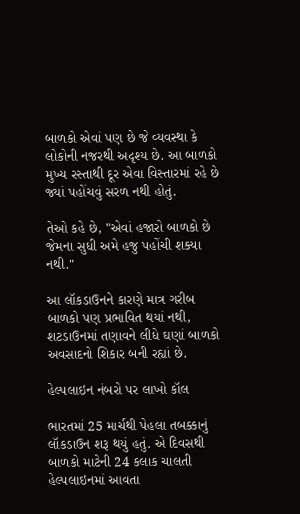બાળકો એવાં પણ છે જે વ્યવસ્થા કે લોકોની નજરથી અદૃશ્ય છે. આ બાળકો મુખ્ય રસ્તાથી દૂર એવા વિસ્તારમાં રહે છે જ્યાં પહોંચવું સરળ નથી હોતું.

તેઓ કહે છે, "એવાં હજારો બાળકો છે જેમના સુધી અમે હજુ પહોંચી શક્યા નથી."

આ લૉકડાઉનને કારણે માત્ર ગરીબ બાળકો પણ પ્રભાવિત થયાં નથી, શટડાઉનમાં તણાવને લીધે ઘણાં બાળકો અવસાદનો શિકાર બની રહ્યાં છે.

હેલ્પલાઇન નંબરો પર લાખો કૉલ

ભારતમાં 25 માર્ચથી પેહલા તબક્કાનું લૉકડાઉન શરૂ થયું હતું. એ દિવસથી બાળકો માટેની 24 કલાક ચાલતી હેલ્પલાઇનમાં આવતા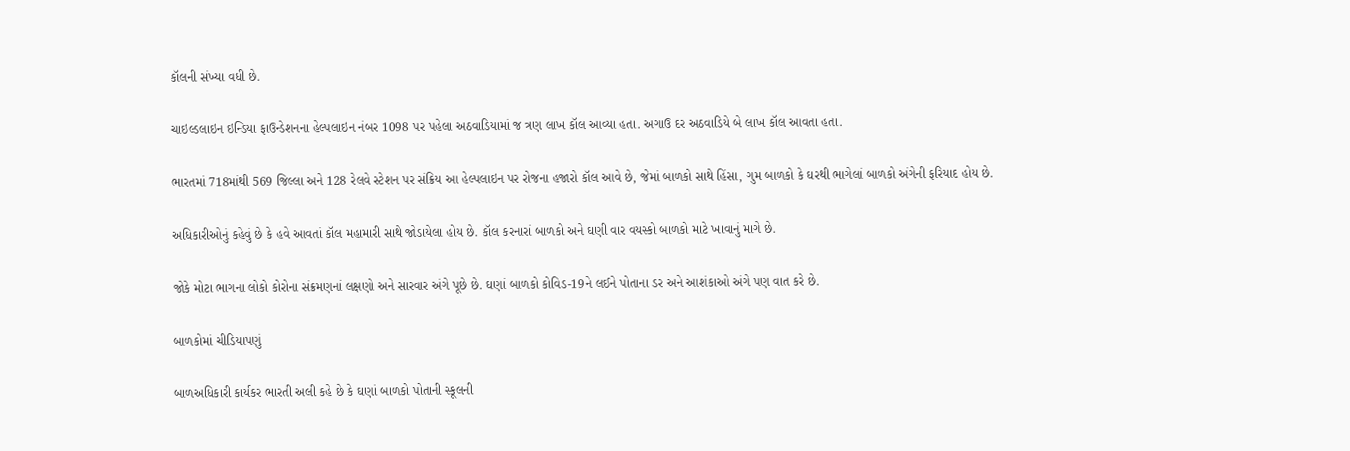કૉલની સંખ્યા વધી છે.

ચાઇલ્ડલાઇન ઇન્ડિયા ફાઉન્ડેશનના હેલ્પલાઇન નંબર 1098 પર પહેલા અઠવાડિયામાં જ ત્રણ લાખ કૉલ આવ્યા હતા. અગાઉ દર અઠવાડિયે બે લાખ કૉલ આવતા હતા.

ભારતમાં 718માંથી 569 જિલ્લા અને 128 રેલવે સ્ટેશન પર સંક્રિય આ હેલ્પલાઇન પર રોજના હજારો કૉલ આવે છે, જેમાં બાળકો સાથે હિંસા, ગુમ બાળકો કે ઘરથી ભાગેલાં બાળકો અંગેની ફરિયાદ હોય છે.

અધિકારીઓનું કહેવું છે કે હવે આવતાં કૉલ મહામારી સાથે જોડાયેલા હોય છે. કૉલ કરનારાં બાળકો અને ઘણી વાર વયસ્કો બાળકો માટે ખાવાનું માગે છે.

જોકે મોટા ભાગના લોકો કોરોના સંક્રમણનાં લક્ષણો અને સારવાર અંગે પૂછે છે. ઘણાં બાળકો કોવિડ-19ને લઈને પોતાના ડર અને આશંકાઓ અંગે પણ વાત કરે છે.

બાળકોમાં ચીડિયાપણું

બાળઅધિકારી કાર્યકર ભારતી અલી કહે છે કે ઘણાં બાળકો પોતાની સ્કૂલની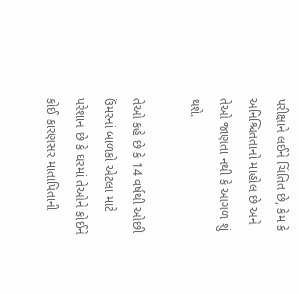પરીક્ષાને લઈને ચિંતિત છે, કેમ કે અનિશ્ચિતતાનો માહોલ છે અને તેઓ જાણતા નથી કે આગળ શું થશે.

તેઓ કહે છે કે 14 વર્ષથી ઓછી ઉંમરનાં બાળકો એટલા માટે પરેશાન છે કે ઘરમાં તેઓને કોઈને કોઈ કારણસર માતાપિતાની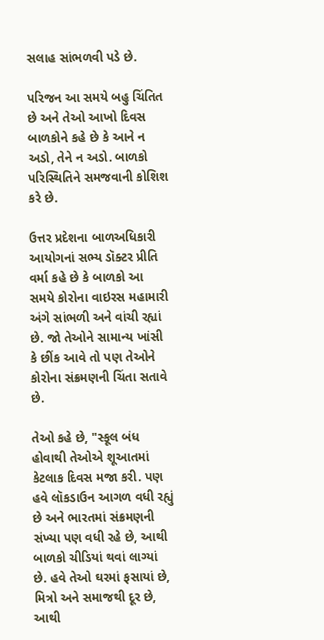સલાહ સાંભળવી પડે છે.

પરિજન આ સમયે બહુ ચિંતિત છે અને તેઓ આખો દિવસ બાળકોને કહે છે કે આને ન અડો, તેને ન અડો. બાળકો પરિસ્થિતિને સમજવાની કોશિશ કરે છે.

ઉત્તર પ્રદેશના બાળઅધિકારી આયોગનાં સભ્ય ડૉક્ટર પ્રીતિ વર્મા કહે છે કે બાળકો આ સમયે કોરોના વાઇરસ મહામારી અંગે સાંભળી અને વાંચી રહ્યાં છે. જો તેઓને સામાન્ય ખાંસી કે છીંક આવે તો પણ તેઓને કોરોના સંક્રમણની ચિંતા સતાવે છે.

તેઓ કહે છે, "સ્કૂલ બંધ હોવાથી તેઓએ શૂઆતમાં કેટલાક દિવસ મજા કરી. પણ હવે લૉકડાઉન આગળ વધી રહ્યું છે અને ભારતમાં સંક્રમણની સંખ્યા પણ વધી રહે છે, આથી બાળકો ચીડિયાં થવાં લાગ્યાં છે. હવે તેઓ ઘરમાં ફસાયાં છે, મિત્રો અને સમાજથી દૂર છે, આથી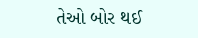તેઓ બોર થઈ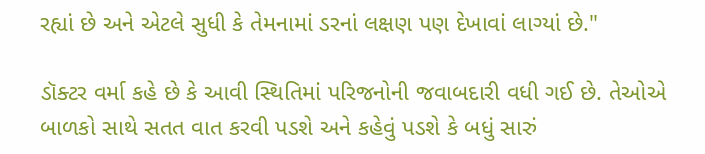રહ્યાં છે અને એટલે સુધી કે તેમનામાં ડરનાં લક્ષણ પણ દેખાવાં લાગ્યાં છે."

ડૉક્ટર વર્મા કહે છે કે આવી સ્થિતિમાં પરિજનોની જવાબદારી વધી ગઈ છે. તેઓએ બાળકો સાથે સતત વાત કરવી પડશે અને કહેવું પડશે કે બધું સારું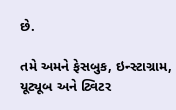છે.

તમે અમને ફેસબુક, ઇન્સ્ટાગ્રામ, યૂટ્યૂબ અને ટ્વિટર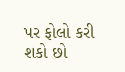પર ફોલો કરી શકો છો